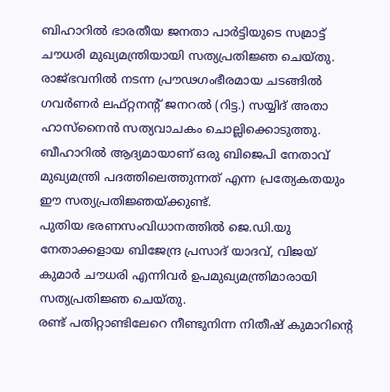ബിഹാറിൽ ഭാരതീയ ജനതാ പാർട്ടിയുടെ സമ്രാട്ട് ചൗധരി മുഖ്യമന്ത്രിയായി സത്യപ്രതിജ്ഞ ചെയ്തു. രാജ്ഭവനിൽ നടന്ന പ്രൗഢഗംഭീരമായ ചടങ്ങിൽ ഗവർണർ ലഫ്റ്റനന്റ് ജനറൽ (റിട്ട.) സയ്യിദ് അതാ ഹാസ്നൈൻ സത്യവാചകം ചൊല്ലിക്കൊടുത്തു. ബീഹാറിൽ ആദ്യമായാണ് ഒരു ബിജെപി നേതാവ് മുഖ്യമന്ത്രി പദത്തിലെത്തുന്നത് എന്ന പ്രത്യേകതയും ഈ സത്യപ്രതിജ്ഞയ്ക്കുണ്ട്.
പുതിയ ഭരണസംവിധാനത്തിൽ ജെ.ഡി.യു നേതാക്കളായ ബിജേന്ദ്ര പ്രസാദ് യാദവ്, വിജയ് കുമാർ ചൗധരി എന്നിവർ ഉപമുഖ്യമന്ത്രിമാരായി സത്യപ്രതിജ്ഞ ചെയ്തു.
രണ്ട് പതിറ്റാണ്ടിലേറെ നീണ്ടുനിന്ന നിതീഷ് കുമാറിന്റെ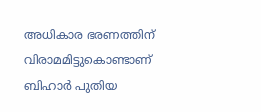അധികാര ഭരണത്തിന് വിരാമമിട്ടുകൊണ്ടാണ് ബിഹാർ പുതിയ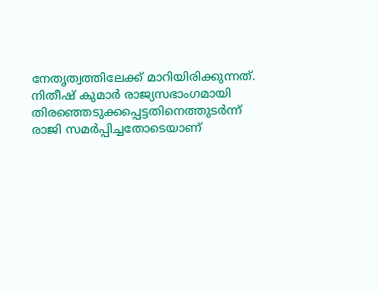നേതൃത്വത്തിലേക്ക് മാറിയിരിക്കുന്നത്. നിതീഷ് കുമാർ രാജ്യസഭാംഗമായി തിരഞ്ഞെടുക്കപ്പെട്ടതിനെത്തുടർന്ന് രാജി സമർപ്പിച്ചതോടെയാണ്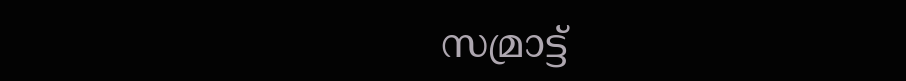സമ്രാട്ട്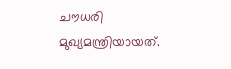ചൗധരി മുഖ്യമന്ത്രിയായത്.